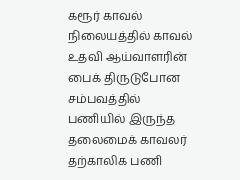கரூர் காவல் நிலையத்தில் காவல் உதவி ஆய்வாளரின் பைக் திருடுபோன சம்பவத்தில் பணியில் இருந்த தலைமைக் காவலர் தற்காலிக பணி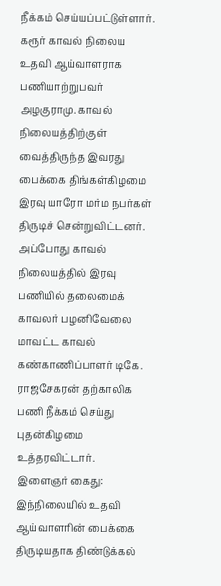நீக்கம் செய்யப்பட்டுள்ளார்.
கரூர் காவல் நிலைய உதவி ஆய்வாளராக பணியாற்றுபவர் அழகுராமு. காவல் நிலையத்திற்குள் வைத்திருந்த இவரது பைக்கை திங்கள்கிழமை இரவு யாரோ மர்ம நபர்கள் திருடிச் சென்றுவிட்டனர். அப்போது காவல் நிலையத்தில் இரவு பணியில் தலைமைக் காவலர் பழனிவேலை மாவட்ட காவல் கண்காணிப்பாளர் டிகே. ராஜசேகரன் தற்காலிக பணி நீக்கம் செய்து புதன்கிழமை உத்தரவிட்டார்.
இளைஞர் கைது: இந்நிலையில் உதவி ஆய்வாளரின் பைக்கை திருடியதாக திண்டுக்கல்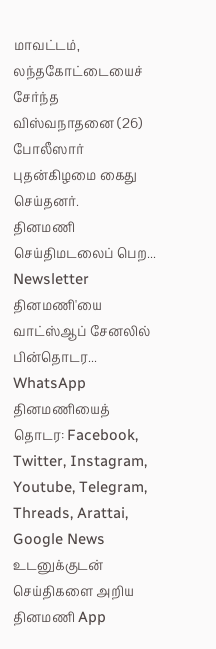மாவட்டம், லந்தகோட்டையைச் சேர்ந்த விஸ்வநாதனை (26) போலீஸார் புதன்கிழமை கைது செய்தனர்.
தினமணி செய்திமடலைப் பெற... Newsletter
தினமணி'யை வாட்ஸ்ஆப் சேனலில் பின்தொடர... WhatsApp
தினமணியைத் தொடர: Facebook, Twitter, Instagram, Youtube, Telegram, Threads, Arattai, Google News
உடனுக்குடன் செய்திகளை அறிய தினமணி App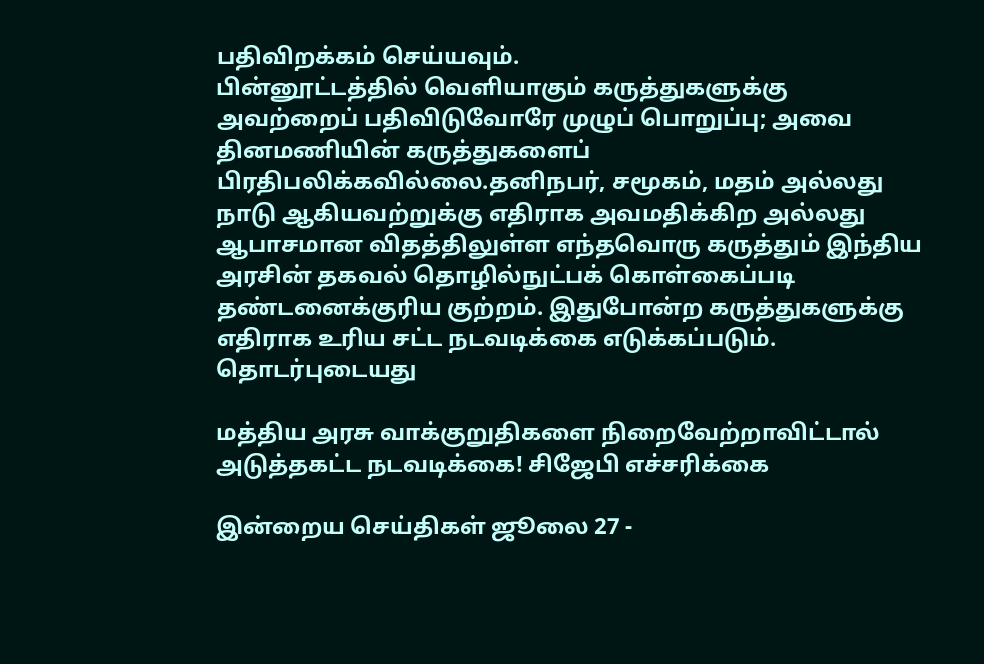பதிவிறக்கம் செய்யவும்.
பின்னூட்டத்தில் வெளியாகும் கருத்துகளுக்கு அவற்றைப் பதிவிடுவோரே முழுப் பொறுப்பு; அவை தினமணியின் கருத்துகளைப் பிரதிபலிக்கவில்லை.தனிநபர், சமூகம், மதம் அல்லது நாடு ஆகியவற்றுக்கு எதிராக அவமதிக்கிற அல்லது ஆபாசமான விதத்திலுள்ள எந்தவொரு கருத்தும் இந்திய அரசின் தகவல் தொழில்நுட்பக் கொள்கைப்படி தண்டனைக்குரிய குற்றம். இதுபோன்ற கருத்துகளுக்கு எதிராக உரிய சட்ட நடவடிக்கை எடுக்கப்படும்.
தொடர்புடையது

மத்திய அரசு வாக்குறுதிகளை நிறைவேற்றாவிட்டால் அடுத்தகட்ட நடவடிக்கை! சிஜேபி எச்சரிக்கை

இன்றைய செய்திகள் ஜூலை 27 -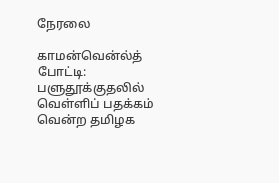நேரலை

காமன்வென்ல்த் போட்டி: பளுதூக்குதலில் வெள்ளிப் பதக்கம் வென்ற தமிழக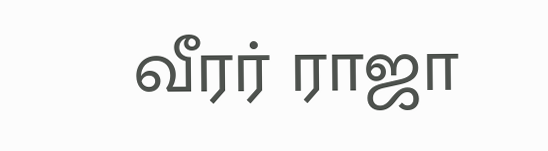வீரர் ராஜா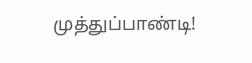முத்துப்பாண்டி!